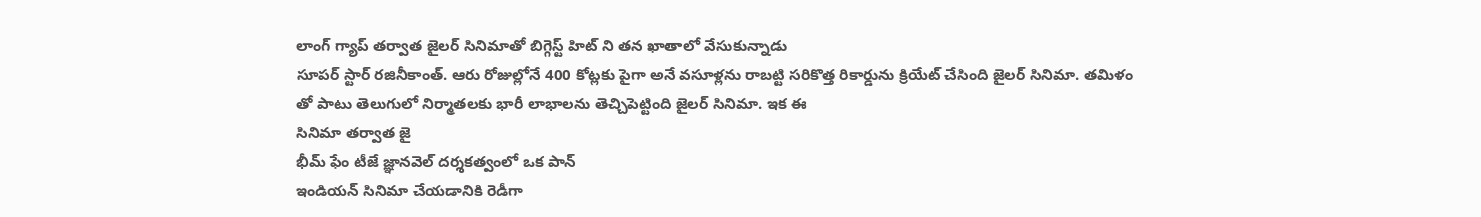లాంగ్ గ్యాప్ తర్వాత జైలర్ సినిమాతో బిగ్గెస్ట్ హిట్ ని తన ఖాతాలో వేసుకున్నాడు
సూపర్ స్టార్ రజినీకాంత్. ఆరు రోజుల్లోనే 400 కోట్లకు పైగా అనే వసూళ్లను రాబట్టి సరికొత్త రికార్డును క్రియేట్ చేసింది జైలర్ సినిమా. తమిళం తో పాటు తెలుగులో నిర్మాతలకు భారీ లాభాలను తెచ్చిపెట్టింది జైలర్ సినిమా. ఇక ఈ
సినిమా తర్వాత జై
భీమ్ ఫేం టీజే జ్ఞానవెల్ దర్శకత్వంలో ఒక పాన్
ఇండియన్ సినిమా చేయడానికి రెడీగా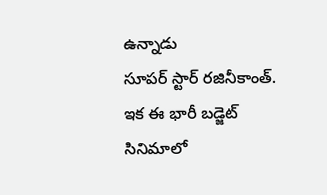ఉన్నాడు
సూపర్ స్టార్ రజినీకాంత్. ఇక ఈ భారీ బడ్జెట్ సినిమాలో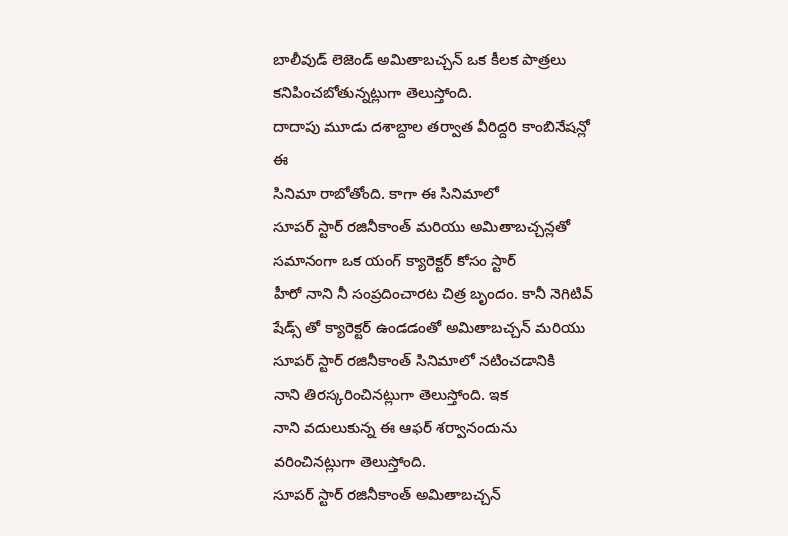బాలీవుడ్ లెజెండ్ అమితాబచ్చన్ ఒక కీలక పాత్రలు కనిపించబోతున్నట్లుగా తెలుస్తోంది.
దాదాపు మూడు దశాబ్దాల తర్వాత వీరిద్దరి కాంబినేషన్లో ఈ
సినిమా రాబోతోంది. కాగా ఈ సినిమాలో
సూపర్ స్టార్ రజినీకాంత్ మరియు అమితాబచ్చన్లతో సమానంగా ఒక యంగ్ క్యారెక్టర్ కోసం స్టార్
హీరో నాని నీ సంప్రదించారట చిత్ర బృందం. కానీ నెగిటివ్ షేడ్స్ తో క్యారెక్టర్ ఉండడంతో అమితాబచ్చన్ మరియు
సూపర్ స్టార్ రజినీకాంత్ సినిమాలో నటించడానికి
నాని తిరస్కరించినట్లుగా తెలుస్తోంది. ఇక
నాని వదులుకున్న ఈ ఆఫర్ శర్వానందును వరించినట్లుగా తెలుస్తోంది.
సూపర్ స్టార్ రజినీకాంత్ అమితాబచ్చన్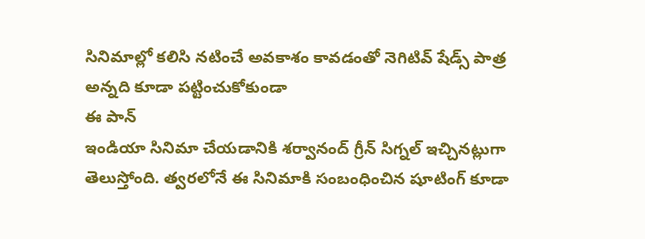సినిమాల్లో కలిసి నటించే అవకాశం కావడంతో నెగిటివ్ షేడ్స్ పాత్ర అన్నది కూడా పట్టించుకోకుండా
ఈ పాన్
ఇండియా సినిమా చేయడానికి శర్వానంద్ గ్రీన్ సిగ్నల్ ఇచ్చినట్లుగా తెలుస్తోంది. త్వరలోనే ఈ సినిమాకి సంబంధించిన షూటింగ్ కూడా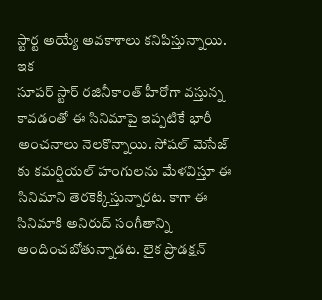స్టార్ట అయ్యే అవకాశాలు కనిపిస్తున్నాయి. ఇక
సూపర్ స్టార్ రజినీకాంత్ హీరోగా వస్తున్న కావడంతో ఈ సినిమాపై ఇప్పటికే భారీ అంచనాలు నెలకొన్నాయి. సోషల్ మెసేజ్ కు కమర్షియల్ హంగులను మేళవిస్తూ ఈ సినిమాని తెరకెక్కిస్తున్నారట. కాగా ఈ సినిమాకి అనిరుద్ సంగీతాన్ని అందించబోతున్నాడట. లైక ప్రొడక్షన్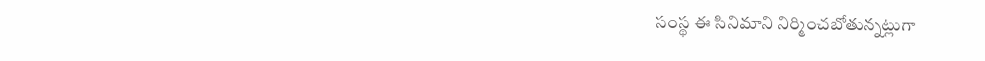సంస్థ ఈ సినిమాని నిర్మించబోతున్నట్లుగా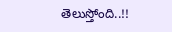తెలుస్తోంది..!!